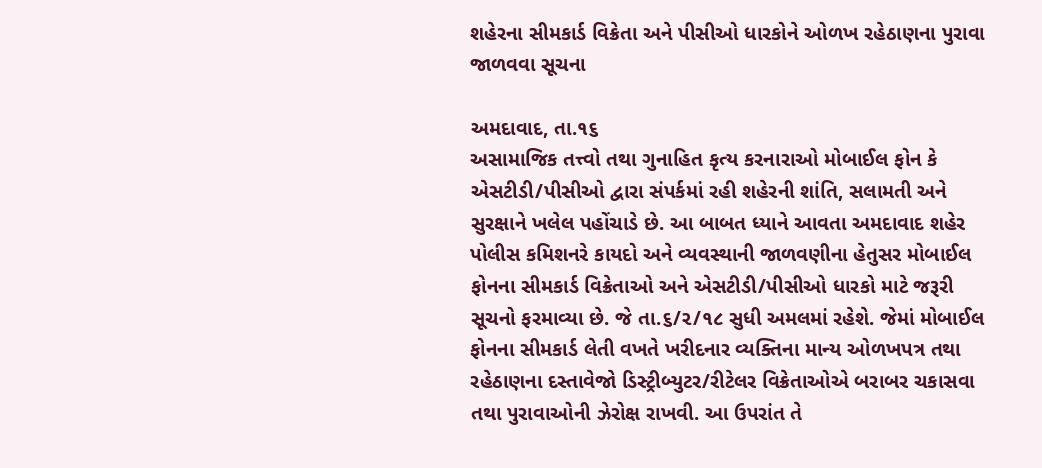શહેરના સીમકાર્ડ વિક્રેતા અને પીસીઓ ધારકોને ઓળખ રહેઠાણના પુરાવા જાળવવા સૂચના

અમદાવાદ, તા.૧૬
અસામાજિક તત્ત્વો તથા ગુનાહિત કૃત્ય કરનારાઓ મોબાઈલ ફોન કે એસટીડી/પીસીઓ દ્વારા સંપર્કમાં રહી શહેરની શાંતિ, સલામતી અને સુરક્ષાને ખલેલ પહોંચાડે છે. આ બાબત ધ્યાને આવતા અમદાવાદ શહેર પોલીસ કમિશનરે કાયદો અને વ્યવસ્થાની જાળવણીના હેતુસર મોબાઈલ ફોનના સીમકાર્ડ વિક્રેતાઓ અને એસટીડી/પીસીઓ ધારકો માટે જરૂરી સૂચનો ફરમાવ્યા છે. જે તા.૬/૨/૧૮ સુધી અમલમાં રહેશે. જેમાં મોબાઈલ ફોનના સીમકાર્ડ લેતી વખતે ખરીદનાર વ્યક્તિના માન્ય ઓળખપત્ર તથા રહેઠાણના દસ્તાવેજો ડિસ્ટ્રીબ્યુટર/રીટેલર વિક્રેતાઓએ બરાબર ચકાસવા તથા પુરાવાઓની ઝેરોક્ષ રાખવી. આ ઉપરાંત તે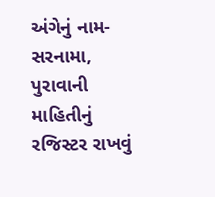અંગેનું નામ-સરનામા, પુરાવાની માહિતીનું રજિસ્ટર રાખવું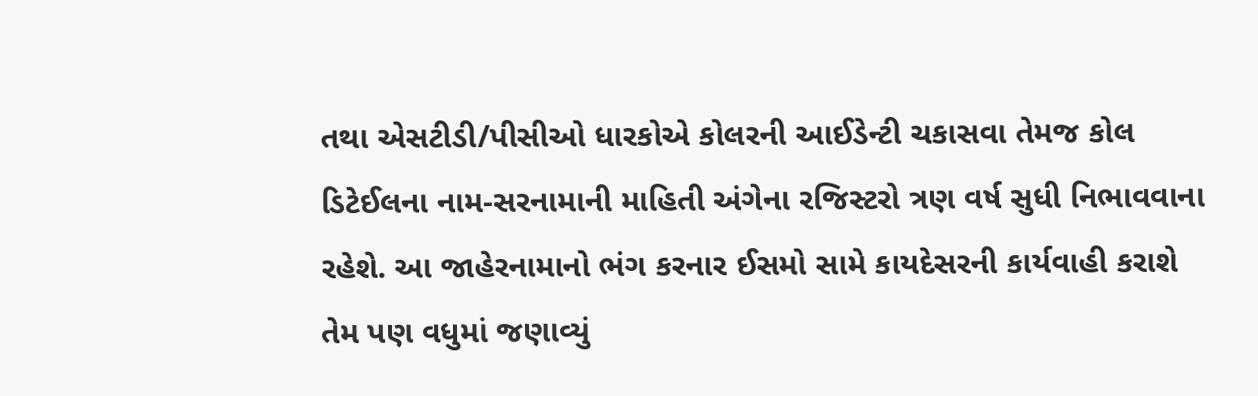તથા એસટીડી/પીસીઓ ધારકોએ કોલરની આઈડેન્ટી ચકાસવા તેમજ કોલ ડિટેઈલના નામ-સરનામાની માહિતી અંગેના રજિસ્ટરો ત્રણ વર્ષ સુધી નિભાવવાના રહેશે. આ જાહેરનામાનો ભંગ કરનાર ઈસમો સામે કાયદેસરની કાર્યવાહી કરાશે તેમ પણ વધુમાં જણાવ્યું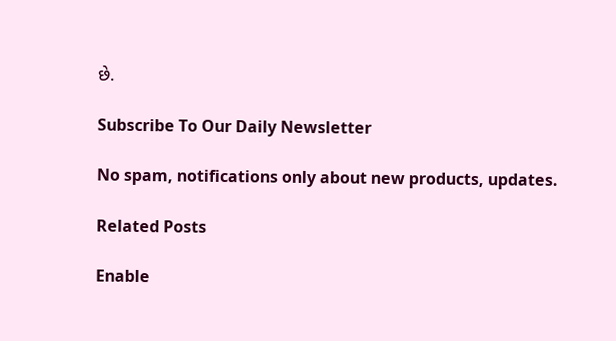છે.

Subscribe To Our Daily Newsletter

No spam, notifications only about new products, updates.

Related Posts

Enable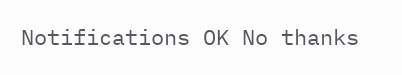Notifications OK No thanks